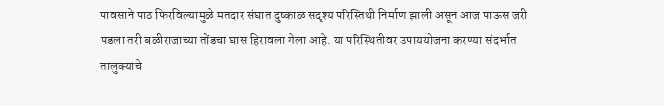पावसाने पाठ फिरविल्यामुळे मतदार संघात दुष्काळ सदृश्य परिस्तिथी निर्माण झाली असून आज पाऊस जरी पडला तरी बळीराजाच्या तोंडचा घास हिरावला गेला आहे. या परिस्थितीवर उपाययोजना करण्या संदर्भात तालुक्याचे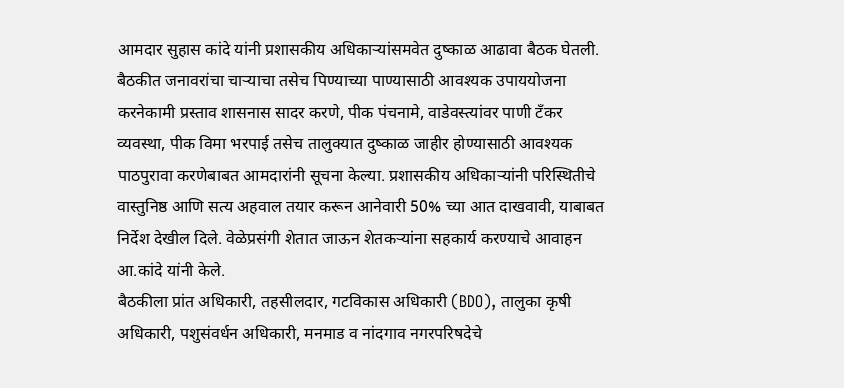आमदार सुहास कांदे यांनी प्रशासकीय अधिकाऱ्यांसमवेत दुष्काळ आढावा बैठक घेतली.
बैठकीत जनावरांचा चाऱ्याचा तसेच पिण्याच्या पाण्यासाठी आवश्यक उपाययोजना करनेकामी प्रस्ताव शासनास सादर करणे, पीक पंचनामे, वाडेवस्त्यांवर पाणी टँकर व्यवस्था, पीक विमा भरपाई तसेच तालुक्यात दुष्काळ जाहीर होण्यासाठी आवश्यक पाठपुरावा करणेबाबत आमदारांनी सूचना केल्या. प्रशासकीय अधिकाऱ्यांनी परिस्थितीचे वास्तुनिष्ठ आणि सत्य अहवाल तयार करून आनेवारी 50% च्या आत दाखवावी, याबाबत निर्देश देखील दिले. वेळेप्रसंगी शेतात जाऊन शेतकऱ्यांना सहकार्य करण्याचे आवाहन आ.कांदे यांनी केले.
बैठकीला प्रांत अधिकारी, तहसीलदार, गटविकास अधिकारी (BDO), तालुका कृषी अधिकारी, पशुसंवर्धन अधिकारी, मनमाड व नांदगाव नगरपरिषदेचे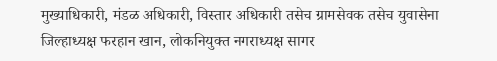मुख्याधिकारी, मंडळ अधिकारी, विस्तार अधिकारी तसेच ग्रामसेवक तसेच युवासेना जिल्हाध्यक्ष फरहान खान, लोकनियुक्त नगराध्यक्ष सागर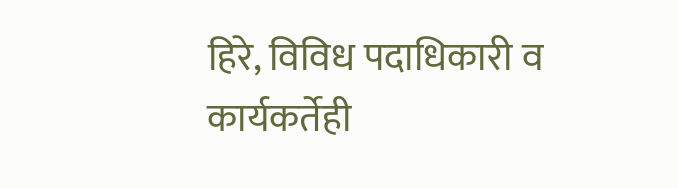हिरे, विविध पदाधिकारी व कार्यकर्तेही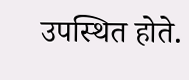उपस्थित होते.